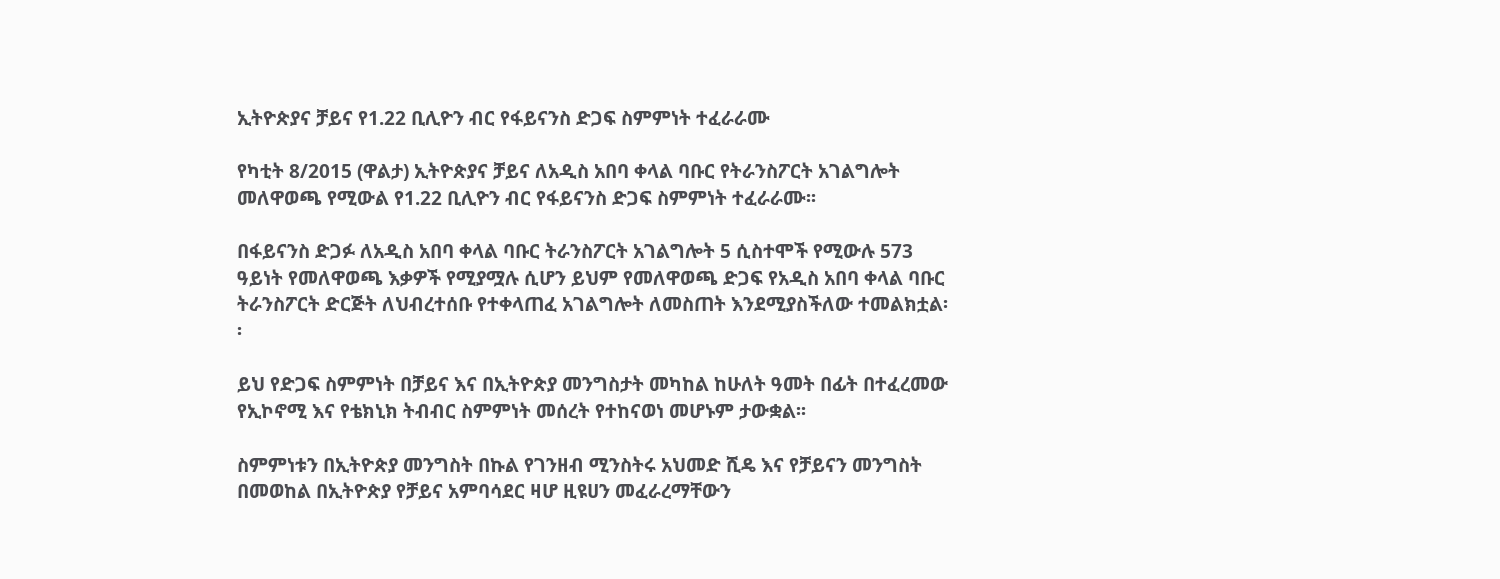ኢትዮጵያና ቻይና የ1.22 ቢሊዮን ብር የፋይናንስ ድጋፍ ስምምነት ተፈራራሙ

የካቲት 8/2015 (ዋልታ) ኢትዮጵያና ቻይና ለአዲስ አበባ ቀላል ባቡር የትራንስፖርት አገልግሎት መለዋወጫ የሚውል የ1.22 ቢሊዮን ብር የፋይናንስ ድጋፍ ስምምነት ተፈራራሙ፡፡

በፋይናንስ ድጋፉ ለአዲስ አበባ ቀላል ባቡር ትራንስፖርት አገልግሎት 5 ሲስተሞች የሚውሉ 573 ዓይነት የመለዋወጫ እቃዎች የሚያሟሉ ሲሆን ይህም የመለዋወጫ ድጋፍ የአዲስ አበባ ቀላል ባቡር ትራንስፖርት ድርጅት ለህብረተሰቡ የተቀላጠፈ አገልግሎት ለመስጠት እንደሚያስችለው ተመልክቷል፡፡

ይህ የድጋፍ ስምምነት በቻይና እና በኢትዮጵያ መንግስታት መካከል ከሁለት ዓመት በፊት በተፈረመው የኢኮኖሚ እና የቴክኒክ ትብብር ስምምነት መሰረት የተከናወነ መሆኑም ታውቋል፡፡

ስምምነቱን በኢትዮጵያ መንግስት በኩል የገንዘብ ሚንስትሩ አህመድ ሺዴ እና የቻይናን መንግስት በመወከል በኢትዮጵያ የቻይና አምባሳደር ዛሆ ዚዩሀን መፈራረማቸውን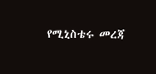የሚኒስቴሩ መረጃ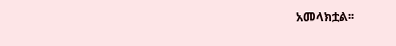አመላክቷል፡፡